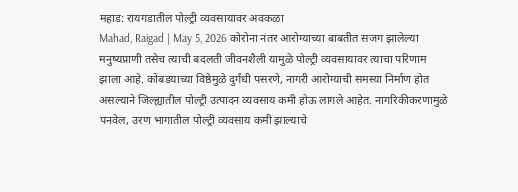महाड: रायगडातील पोल्ट्री व्यवसायावर अवकळा
Mahad, Raigad | May 5, 2026 कोरोना नंतर आरोग्याच्या बाबतीत सजग झालेल्या मनुष्यप्राणी तसेच त्याची बदलती जीवनशैली यामुळे पोल्ट्री व्यवसायावर त्याचा परिणाम झाला आहे. कोंबडयाच्या विष्ठेमुळे दुर्गंधी पसरणे, नागरी आरोग्याची समस्या निर्माण होत असल्याने जिल्ह्यातील पोल्ट्री उत्पादन व्यवसाय कमी होऊ लागले आहेत. नागरिकीकरणामुळे पनवेल, उरण भागातील पोल्ट्री व्यवसाय कमी झाल्याचे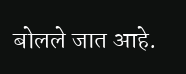बोलले जात आहे.